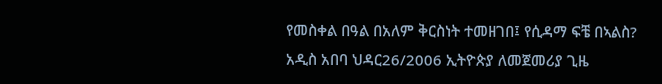የመስቀል በዓል በአለም ቅርስነት ተመዘገበ፤ የሲዳማ ፍቼ በኣልስ?
አዲስ አበባ ህዳር26/2006 ኢትዮጵያ ለመጀመሪያ ጊዜ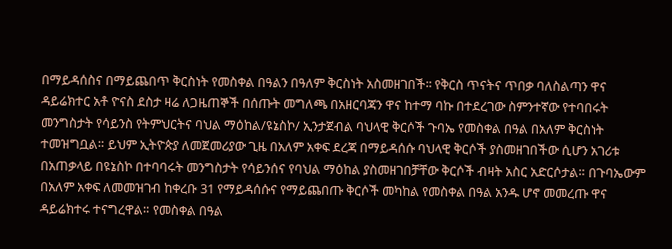በማይዳሰስና በማይጨበጥ ቅርስነት የመስቀል በዓልን በዓለም ቅርስነት አስመዘገበች፡፡ የቅርስ ጥናትና ጥበቃ ባለስልጣን ዋና ዳይሬክተር አቶ ዮናስ ደስታ ዛሬ ለጋዜጠኞች በሰጡት መግለጫ በአዘርባጃን ዋና ከተማ ባኩ በተደረገው ስምንተኛው የተባበሩት መንግስታት የሳይንስ የትምህርትና ባህል ማዕከል/ዩኔስኮ/ ኢንታጀብል ባህላዊ ቅርሶች ጉባኤ የመስቀል በዓል በአለም ቅርስነት ተመዝግቧል። ይህም ኢትዮጵያ ለመጀመሪያው ጊዜ በአለም አቀፍ ደረጃ በማይዳሰሱ ባህላዊ ቅርሶች ያስመዘገበችው ሲሆን አገሪቱ በአጠቃላይ በዩኔስኮ በተባባሩት መንግስታት የሳይንሰና የባህል ማዕከል ያስመዘገበቻቸው ቅርሶች ብዛት አስር አድርሶታል። በጉባኤውም በአለም አቀፍ ለመመዝገብ ከቀረቡ 31 የማይዳሰሱና የማይጨበጡ ቅርሶች መካከል የመስቀል በዓል አንዱ ሆኖ መመረጡ ዋና ዳይሬክተሩ ተናግረዋል። የመስቀል በዓል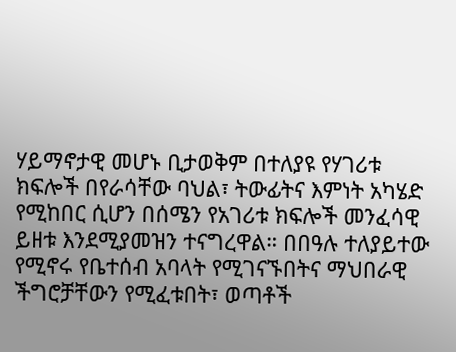ሃይማኖታዊ መሆኑ ቢታወቅም በተለያዩ የሃገሪቱ ክፍሎች በየራሳቸው ባህል፣ ትውፊትና እምነት አካሄድ የሚከበር ሲሆን በሰሜን የአገሪቱ ክፍሎች መንፈሳዊ ይዘቱ እንደሚያመዝን ተናግረዋል። በበዓሉ ተለያይተው የሚኖሩ የቤተሰብ አባላት የሚገናኙበትና ማህበራዊ ችግሮቻቸውን የሚፈቱበት፣ ወጣቶች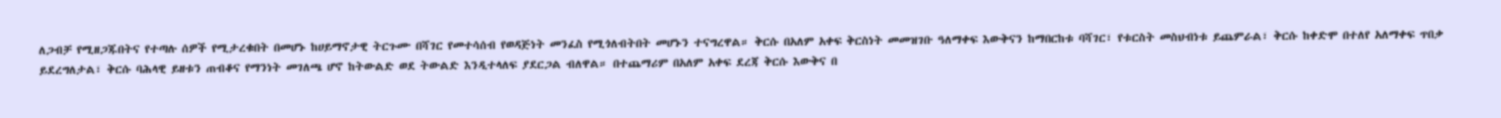ለጋብቻ የሚዘጋጁበትና የተጣሉ ሰዎች የሚታረቁበት በመሆኑ ከሀይማኖታዊ ትርጉሙ በሻገር የመተሳሰብ የወዳጅነት መንፈስ የሚጎለብትበት መሆኑን ተናግረዋል። ቅርሱ በአለም አቀፍ ቅርስነት መመዝገቡ ዓለማቀፍ እውቅናን ከማበርከቱ ባሻገር፣ የቱርስት መስህብነቱ ይጨምራል፣ ቅርሱ ከቀድሞ በተለየ አለማቀፍ ጥበቃ ይደረግለታል፣ ቅርሱ ባሕላዊ ይዘቱን ጠብቆና የማንነት መገለጫ ሆኖ ከትውልድ ወደ ትውልድ እንዲተላለፍ ያደርጋል ብለዋል። በተጨማሪም በአለም አቀፍ ደረጃ ቅርሱ እውቅና በ